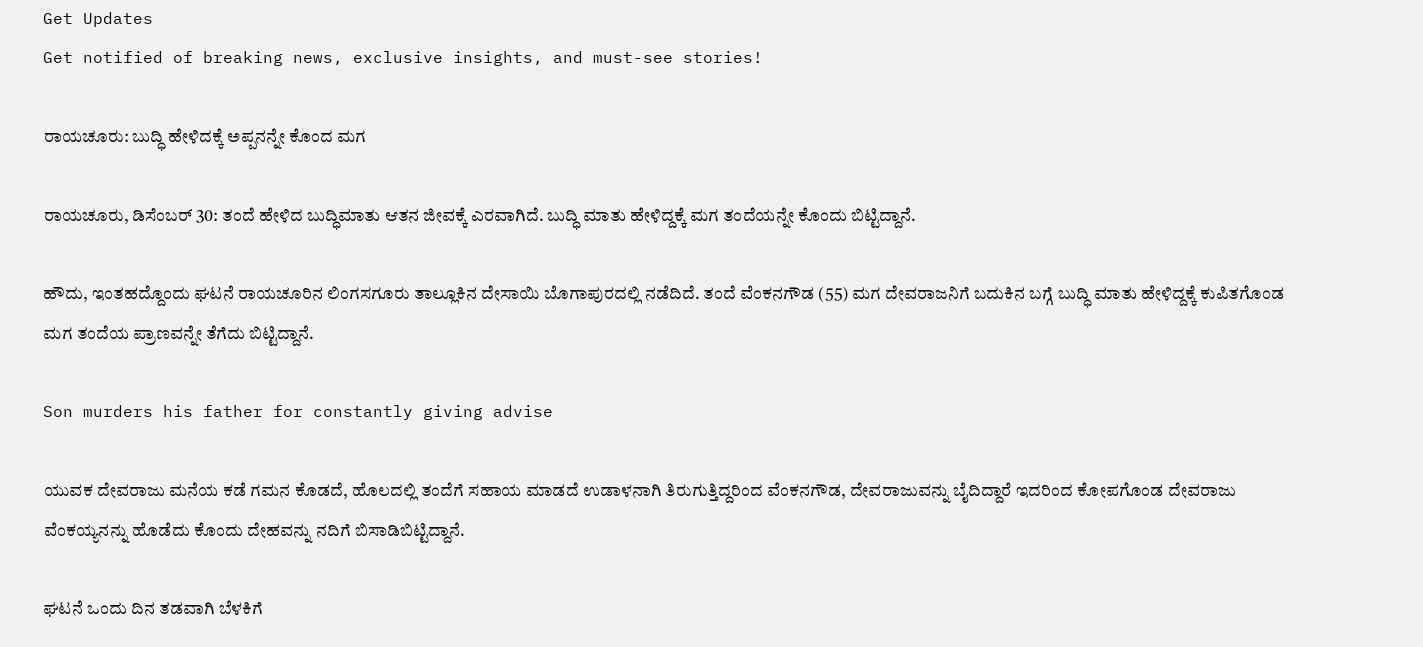Get Updates
Get notified of breaking news, exclusive insights, and must-see stories!

ರಾಯಚೂರು: ಬುದ್ಧಿ ಹೇಳಿದಕ್ಕೆ ಅಪ್ಪನನ್ನೇ ಕೊಂದ ಮಗ

ರಾಯಚೂರು, ಡಿಸೆಂಬರ್ 30: ತಂದೆ ಹೇಳಿದ ಬುದ್ಧಿಮಾತು ಆತನ ಜೀವಕ್ಕೆ ಎರವಾಗಿದೆ. ಬುದ್ಧಿ ಮಾತು ಹೇಳಿದ್ದಕ್ಕೆ ಮಗ ತಂದೆಯನ್ನೇ ಕೊಂದು ಬಿಟ್ಟಿದ್ದಾನೆ.

ಹೌದು, ಇಂತಹದ್ದೊಂದು ಘಟನೆ ರಾಯಚೂರಿನ ಲಿಂಗಸಗೂರು ತಾಲ್ಲೂಕಿನ ದೇಸಾಯಿ ಬೊಗಾಪುರದಲ್ಲಿ ನಡೆದಿದೆ. ತಂದೆ ವೆಂಕನಗೌಡ (55) ಮಗ ದೇವರಾಜನಿಗೆ ಬದುಕಿನ ಬಗ್ಗೆ ಬುದ್ಧಿ ಮಾತು ಹೇಳಿದ್ದಕ್ಕೆ ಕುಪಿತಗೊಂಡ ಮಗ ತಂದೆಯ ಪ್ರಾಣವನ್ನೇ ತೆಗೆದು ಬಿಟ್ಟಿದ್ದಾನೆ.

Son murders his father for constantly giving advise

ಯುವಕ ದೇವರಾಜು ಮನೆಯ ಕಡೆ ಗಮನ ಕೊಡದೆ, ಹೊಲದಲ್ಲಿ ತಂದೆಗೆ ಸಹಾಯ ಮಾಡದೆ ಉಡಾಳನಾಗಿ ತಿರುಗುತ್ತಿದ್ದರಿಂದ ವೆಂಕನಗೌಡ, ದೇವರಾಜುವನ್ನು ಬೈದಿದ್ದಾರೆ ಇದರಿಂದ ಕೋಪಗೊಂಡ ದೇವರಾಜು ವೆಂಕಯ್ಯನನ್ನು ಹೊಡೆದು ಕೊಂದು ದೇಹವನ್ನು ನದಿಗೆ ಬಿಸಾಡಿಬಿಟ್ಟಿದ್ದಾನೆ.

ಘಟನೆ ಒಂದು ದಿನ ತಡವಾಗಿ ಬೆಳಕಿಗೆ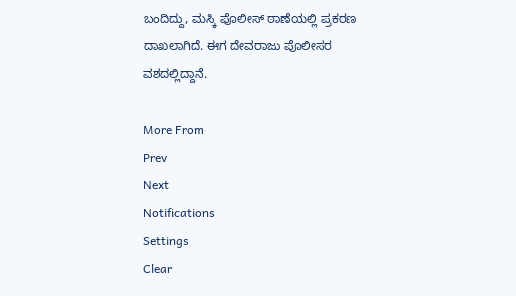ಬಂದಿದ್ದು, ಮಸ್ಕಿ ಪೊಲೀಸ್ ಠಾಣೆಯಲ್ಲಿ ಪ್ರಕರಣ ದಾಖಲಾಗಿದೆ. ಈಗ ದೇವರಾಜು ಪೊಲೀಸರ ವಶದಲ್ಲಿದ್ದಾನೆ.

More From
Prev
Next
Notifications
Settings
Clear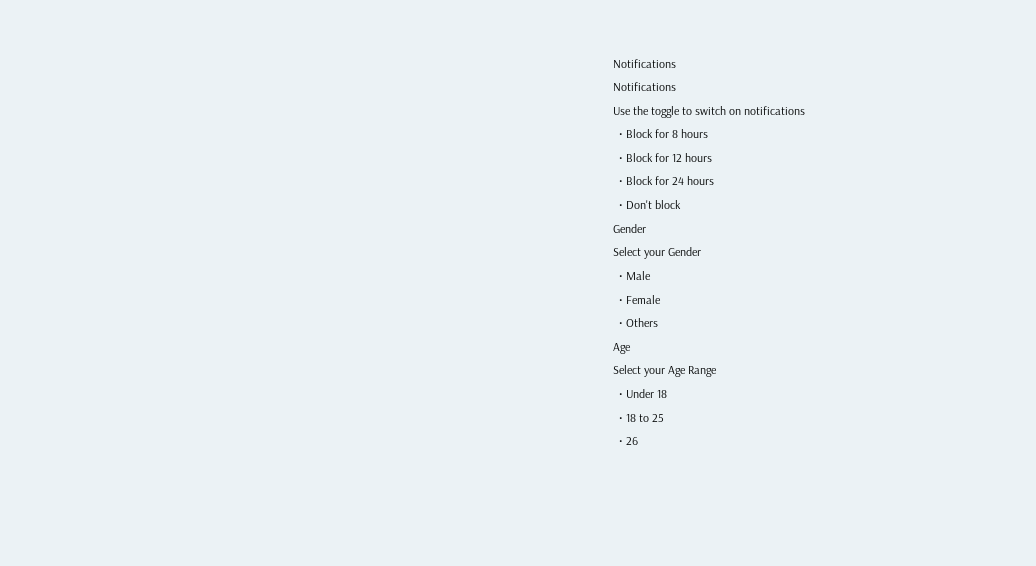Notifications
Notifications
Use the toggle to switch on notifications
  • Block for 8 hours
  • Block for 12 hours
  • Block for 24 hours
  • Don't block
Gender
Select your Gender
  • Male
  • Female
  • Others
Age
Select your Age Range
  • Under 18
  • 18 to 25
  • 26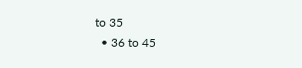to 35
  • 36 to 45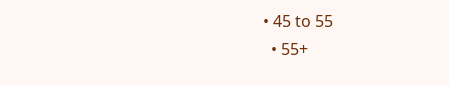• 45 to 55
  • 55+